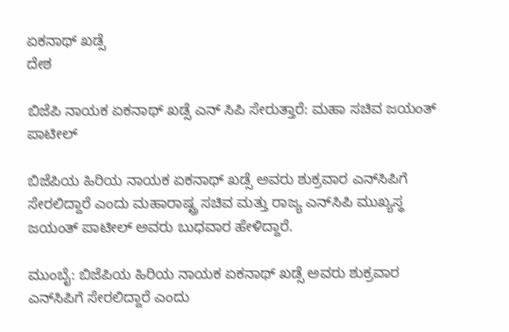ಏಕನಾಥ್ ಖಡ್ಸೆ
ದೇಶ

ಬಿಜೆಪಿ ನಾಯಕ ಏಕನಾಥ್ ಖಡ್ಸೆ ಎನ್ ಸಿಪಿ ಸೇರುತ್ತಾರೆ: ಮಹಾ ಸಚಿವ ಜಯಂತ್ ಪಾಟೀಲ್

ಬಿಜೆಪಿಯ ಹಿರಿಯ ನಾಯಕ ಏಕನಾಥ್ ಖಡ್ಸೆ ಅವರು ಶುಕ್ರವಾರ ಎನ್‌ಸಿಪಿಗೆ ಸೇರಲಿದ್ದಾರೆ ಎಂದು ಮಹಾರಾಷ್ಟ್ರ ಸಚಿವ ಮತ್ತು ರಾಜ್ಯ ಎನ್‌ಸಿಪಿ ಮುಖ್ಯಸ್ಥ ಜಯಂತ್ ಪಾಟೀಲ್ ಅವರು ಬುಧವಾರ ಹೇಳಿದ್ದಾರೆ.

ಮುಂಬೈ: ಬಿಜೆಪಿಯ ಹಿರಿಯ ನಾಯಕ ಏಕನಾಥ್ ಖಡ್ಸೆ ಅವರು ಶುಕ್ರವಾರ ಎನ್‌ಸಿಪಿಗೆ ಸೇರಲಿದ್ದಾರೆ ಎಂದು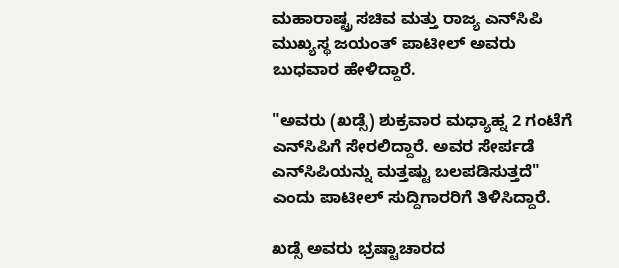ಮಹಾರಾಷ್ಟ್ರ ಸಚಿವ ಮತ್ತು ರಾಜ್ಯ ಎನ್‌ಸಿಪಿ ಮುಖ್ಯಸ್ಥ ಜಯಂತ್ ಪಾಟೀಲ್ ಅವರು ಬುಧವಾರ ಹೇಳಿದ್ದಾರೆ.

"ಅವರು (ಖಡ್ಸೆ) ಶುಕ್ರವಾರ ಮಧ್ಯಾಹ್ನ 2 ಗಂಟೆಗೆ ಎನ್‌ಸಿಪಿಗೆ ಸೇರಲಿದ್ದಾರೆ. ಅವರ ಸೇರ್ಪಡೆ ಎನ್‌ಸಿಪಿಯನ್ನು ಮತ್ತಷ್ಟು ಬಲಪಡಿಸುತ್ತದೆ" ಎಂದು ಪಾಟೀಲ್ ಸುದ್ದಿಗಾರರಿಗೆ ತಿಳಿಸಿದ್ದಾರೆ.

ಖಡ್ಸೆ ಅವರು ಭ್ರಷ್ಟಾಚಾರದ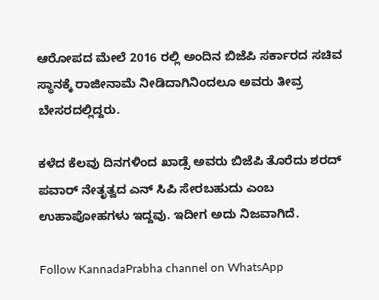ಆರೋಪದ ಮೇಲೆ 2016 ರಲ್ಲಿ ಅಂದಿನ ಬಿಜೆಪಿ ಸರ್ಕಾರದ ಸಚಿವ ಸ್ಥಾನಕ್ಕೆ ರಾಜೀನಾಮೆ ನೀಡಿದಾಗಿನಿಂದಲೂ ಅವರು ತೀವ್ರ ಬೇಸರದಲ್ಲಿದ್ದರು.

ಕಳೆದ ಕೆಲವು ದಿನಗಳಿಂದ ಖಾಡ್ಸೆ ಅವರು ಬಿಜೆಪಿ ತೊರೆದು ಶರದ್ ಪವಾರ್ ನೇತೃತ್ವದ ಎನ್ ಸಿಪಿ ಸೇರಬಹುದು ಎಂಬ ಉಹಾಪೋಹಗಳು ಇದ್ದವು. ಇದೀಗ ಅದು ನಿಜವಾಗಿದೆ.

Follow KannadaPrabha channel on WhatsApp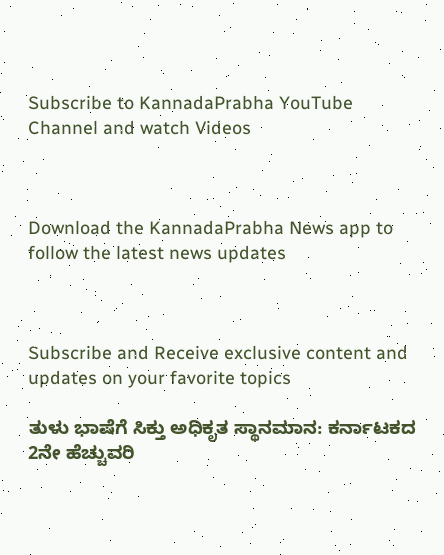Subscribe to KannadaPrabha YouTube Channel and watch Videos



Download the KannadaPrabha News app to follow the latest news updates



Subscribe and Receive exclusive content and updates on your favorite topics

ತುಳು ಭಾಷೆಗೆ ಸಿಕ್ತು ಅಧಿಕೃತ ಸ್ಥಾನಮಾನ: ಕರ್ನಾಟಕದ 2ನೇ ಹೆಚ್ಚುವರಿ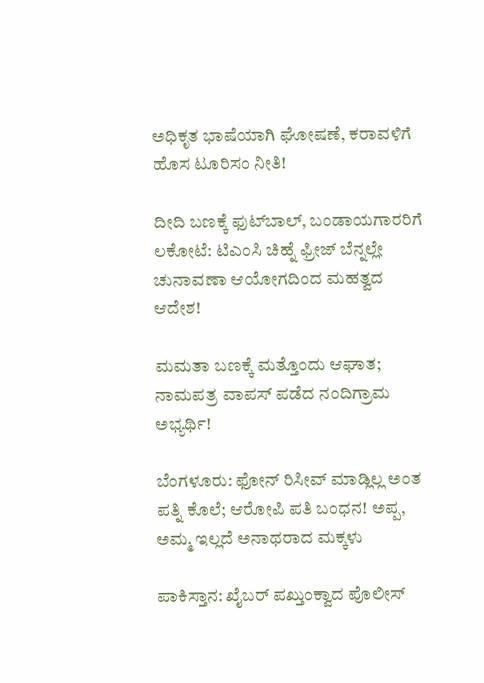ಅಧಿಕೃತ ಭಾಷೆಯಾಗಿ ಘೋಷಣೆ, ಕರಾವಳಿಗೆ ಹೊಸ ಟೂರಿಸಂ ನೀತಿ!

ದೀದಿ ಬಣಕ್ಕೆ ಫುಟ್‌ಬಾಲ್, ಬಂಡಾಯಗಾರರಿಗೆ ಲಕೋಟೆ: ಟಿಎಂಸಿ ಚಿಹ್ನೆ ಫ್ರೀಜ್ ಬೆನ್ನಲ್ಲೇ ಚುನಾವಣಾ ಆಯೋಗದಿಂದ ಮಹತ್ವದ ಆದೇಶ!

ಮಮತಾ ಬಣಕ್ಕೆ ಮತ್ತೊಂದು ಆಘಾತ; ನಾಮಪತ್ರ ವಾಪಸ್ ಪಡೆದ ನಂದಿಗ್ರಾಮ ಅಭ್ಯರ್ಥಿ!

ಬೆಂಗಳೂರು: ಫೋನ್‌ ರಿಸೀವ್‌ ಮಾಡ್ಲಿಲ್ಲ ಅಂತ ಪತ್ನಿ ಕೊಲೆ; ಆರೋಪಿ ಪತಿ ಬಂಧನ! ಅಪ್ಪ, ಅಮ್ಮ ಇಲ್ಲದೆ ಅನಾಥರಾದ ಮಕ್ಕಳು

ಪಾಕಿಸ್ತಾನ: ಖೈಬರ್ ಪಖ್ತುಂಕ್ವಾದ ಪೊಲೀಸ್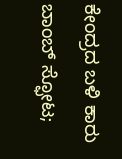ಕೇಂದ್ರದ ಬಳಿ ಕಾರು ಬಾಂಬ್ ಸ್ಫೋಟ;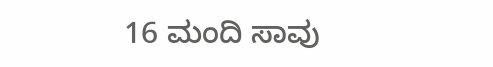16 ಮಂದಿ ಸಾವು